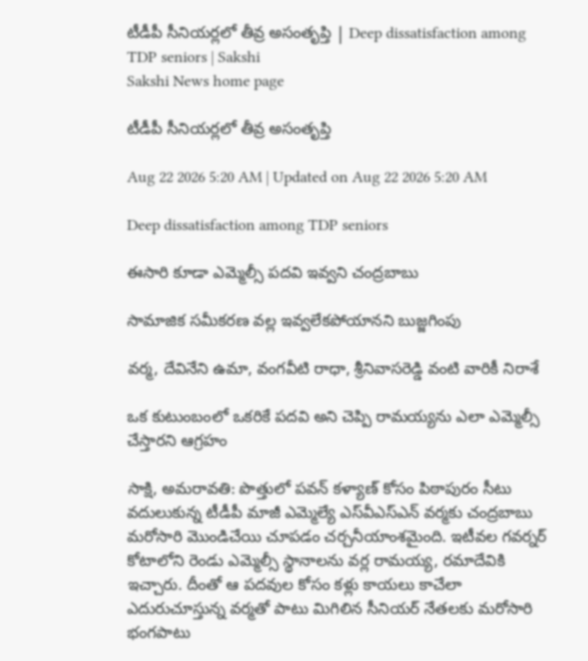టీడీపీ సీనియర్లలో తీవ్ర అసంతృప్తి | Deep dissatisfaction among TDP seniors | Sakshi
Sakshi News home page

టీడీపీ సీనియర్లలో తీవ్ర అసంతృప్తి

Aug 22 2026 5:20 AM | Updated on Aug 22 2026 5:20 AM

Deep dissatisfaction among TDP seniors

ఈసారి కూడా ఎమ్మెల్సీ పదవి ఇవ్వని చంద్రబాబు

సామాజిక సమీకరణ వల్ల ఇవ్వలేకపోయానని బుజ్జగింపు

వర్మ, దేవినేని ఉమా, వంగవీటి రాధా, శ్రీనివాసరెడ్డి వంటి వారికీ నిరాశే

ఒక కుటుంబంలో ఒకరికే పదవి అని చెప్పి రామయ్యను ఎలా ఎమ్మెల్సీ చేస్తారని ఆగ్రహం

సాక్షి, అమరావతి: పొత్తులో పవన్‌ కళ్యాణ్‌ కోసం పిఠాపురం సీటు వదులుకున్న టీడీపీ మాజీ ఎమ్మెల్యే ఎస్‌వీఎస్‌ఎన్‌ వర్మకు చంద్రబాబు మరోసారి మొండిచేయి చూపడం చర్చనీయాంశమైంది. ఇటీవల గవర్నర్‌ కోటాలోని రెండు ఎమ్మెల్సీ స్థానాలను వర్ల రామయ్య, రమాదేవికి ఇచ్చారు. దీంతో ఆ పదవుల కోసం కళ్లు కాయలు కాచేలా ఎదురుచూస్తున్న వర్మతో పాటు మిగిలిన సీనియర్‌ నేతలకు మరోసారి భంగపాటు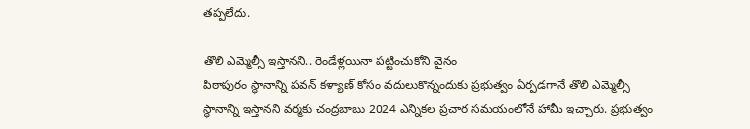తప్పలేదు.

తొలి ఎమ్మెల్సీ ఇస్తానని.. రెండేళ్లయినా పట్టించుకోని వైనం
పిఠాపురం స్థానాన్ని పవన్‌ కళ్యాణ్‌ కోసం వదులుకొన్నందుకు ప్రభుత్వం ఏర్పడగానే తొలి ఎమ్మెల్సీ స్థానాన్ని ఇస్తానని వర్మకు చంద్రబాబు 2024 ఎన్నికల ప్రచార సమయంలోనే హామీ ఇచ్చారు. ప్రభుత్వం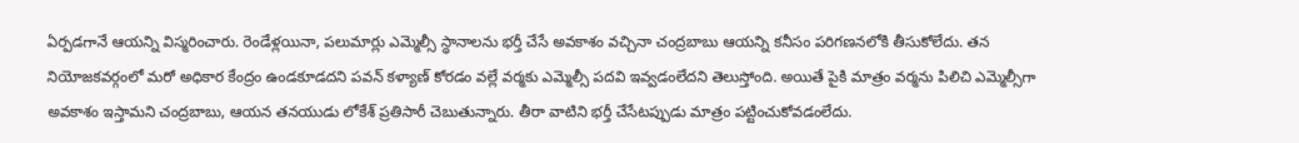ఏర్పడగానే ఆయన్ని విస్మరించారు. రెండేళ్లయినా, పలుమార్లు ఎమ్మెల్సీ స్థానాలను భర్తీ చేసే అవకాశం వచ్చినా చంద్రబాబు ఆయన్ని కనీసం పరిగణనలోకి తీసుకోలేదు. తన నియోజకవర్గంలో మరో అధికార కేంద్రం ఉండకూడదని పవన్‌ కళ్యాణ్‌ కోరడం వల్లే వర్మకు ఎమ్మెల్సీ పదవి ఇవ్వడంలేదని తెలుస్తోంది. అయితే పైకి మాత్రం వర్మను పిలిచి ఎమ్మెల్సీగా అవకాశం ఇస్తామని చంద్రబాబు, ఆయన తనయుడు లోకేశ్‌ ప్రతిసారీ చెబుతున్నారు. తీరా వాటిని భర్తీ చేసేటప్పుడు మాత్రం పట్టించుకోవడంలేదు.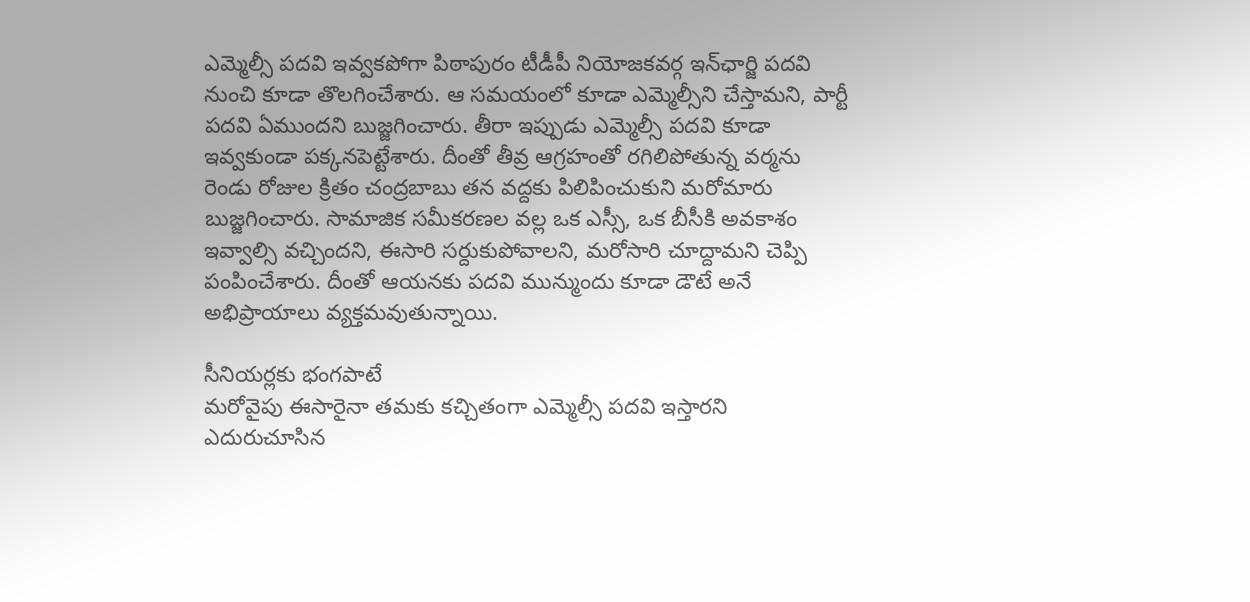ఎమ్మెల్సీ పదవి ఇవ్వకపోగా పిఠాపురం టీడీపీ నియోజకవర్గ ఇన్‌ఛార్జి పదవి నుంచి కూడా తొలగించేశారు. ఆ సమయంలో కూడా ఎమ్మెల్సీని చేస్తామని, పార్టీ పదవి ఏముందని బుజ్జగించారు. తీరా ఇప్పుడు ఎమ్మెల్సీ పదవి కూడా ఇవ్వకుండా పక్కనపెట్టేశారు. దీంతో తీవ్ర ఆగ్రహంతో రగిలిపోతున్న వర్మను రెండు రోజుల క్రితం చంద్రబాబు తన వద్దకు పిలిపించుకుని మరోమారు బుజ్జగించారు. సామాజిక సమీకరణల వల్ల ఒక ఎస్సీ, ఒక బీసీకి అవకాశం ఇవ్వాల్సి వచ్చిందని, ఈసారి సర్దుకుపోవాలని, మరోసారి చూద్దామని చెప్పి పంపించేశారు. దీంతో ఆయనకు పదవి మున్ముందు కూడా డౌటే అనే అభిప్రాయాలు వ్యక్తమవుతున్నాయి.

సీనియర్లకు భంగపాటే
మరోవైపు ఈసారైనా తమకు కచ్చితంగా ఎమ్మెల్సీ పదవి ఇస్తారని ఎదురుచూసిన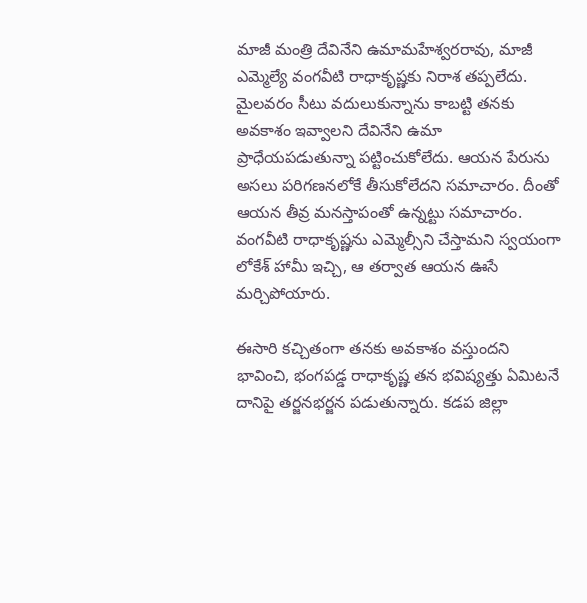మాజీ మంత్రి దేవినేని ఉమామహేశ్వరరావు, మాజీ ఎమ్మెల్యే వంగవీటి రాధాకృష్ణకు నిరాశ తప్పలేదు. మైలవరం సీటు వదులుకున్నాను కాబట్టి తనకు అవకాశం ఇవ్వాలని దేవినేని ఉమా ప్రాధేయపడుతున్నా పట్టించుకోలేదు. ఆయన పేరును అసలు పరిగణనలోకే తీసుకోలేదని సమాచారం. దీంతో ఆయన తీవ్ర మనస్తాపంతో ఉన్నట్టు సమాచారం. వంగవీటి రాధాకృష్ణను ఎమ్మెల్సీని చేస్తామని స్వయంగా లోకేశ్‌ హామీ ఇచ్చి, ఆ తర్వాత ఆయన ఊసే మర్చిపోయారు.

ఈసారి కచ్చితంగా తనకు అవకాశం వస్తుందని భావించి, భంగపడ్డ రాధాకృష్ణ తన భవిష్యత్తు ఏమిటనే దానిపై తర్జనభర్జన పడుతున్నారు. కడప జిల్లా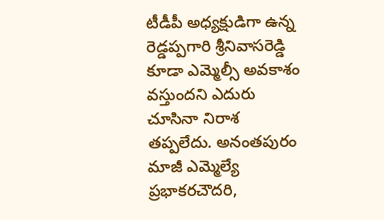టీడీపీ అధ్యక్షుడిగా ఉన్న రెడ్డప్పగారి శ్రీనివాసరెడ్డి కూడా ఎమ్మెల్సీ అవకాశం వస్తుందని ఎదురు చూసినా నిరాశ తప్పలేదు. అనంతపురం మాజీ ఎమ్మెల్యే ప్రభాకరచౌదరి,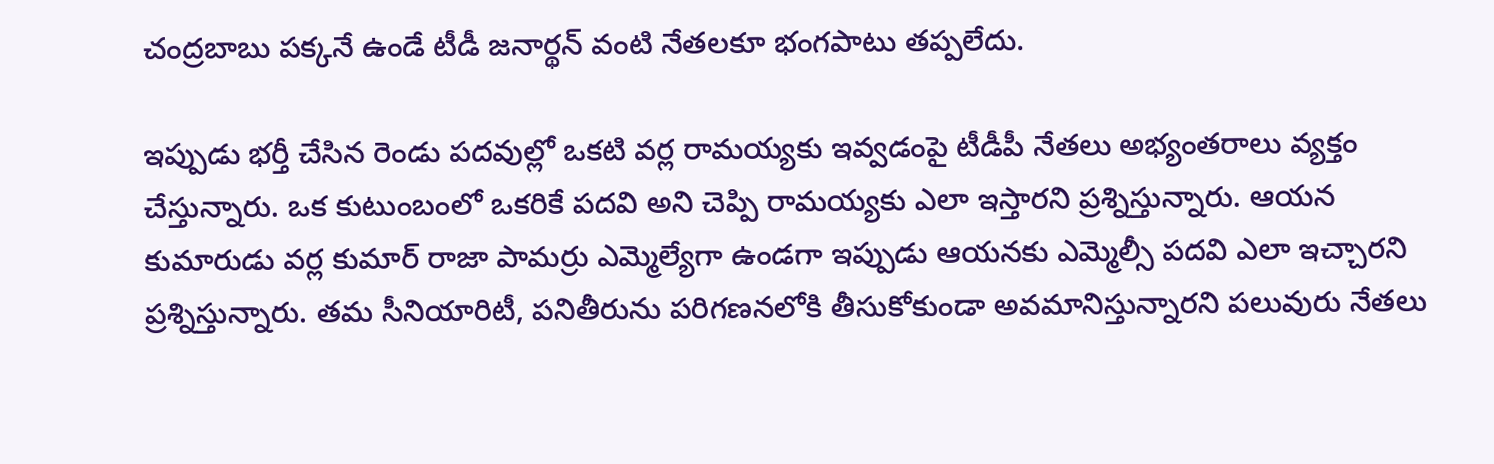చంద్రబాబు పక్కనే ఉండే టీడీ జనార్థన్‌ వంటి నేతలకూ భంగపాటు తప్పలేదు.

ఇప్పుడు భర్తీ చేసిన రెండు పదవుల్లో ఒకటి వర్ల రామయ్యకు ఇవ్వడంపై టీడీపీ నేతలు అభ్యంతరాలు వ్యక్తం చేస్తున్నారు. ఒక కుటుంబంలో ఒకరికే పదవి అని చెప్పి రామయ్యకు ఎలా ఇస్తారని ప్రశ్నిస్తున్నారు. ఆయన కుమారుడు వర్ల కుమార్‌ రాజా పామర్రు ఎమ్మెల్యేగా ఉండగా ఇప్పుడు ఆయనకు ఎమ్మెల్సీ పదవి ఎలా ఇచ్చారని ప్రశ్నిస్తున్నారు. తమ సీనియారిటీ, పనితీరును పరిగణనలోకి తీసుకోకుండా అవమానిస్తున్నారని పలువురు నేతలు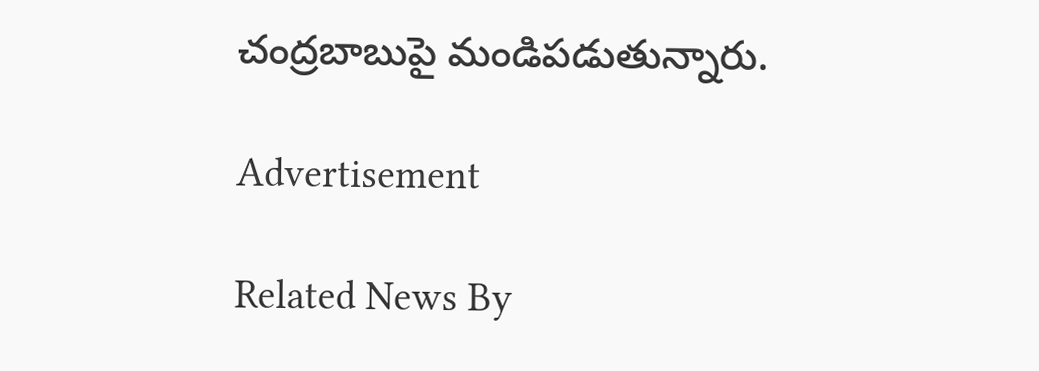చంద్రబాబుపై మండిపడుతున్నారు.

Advertisement

Related News By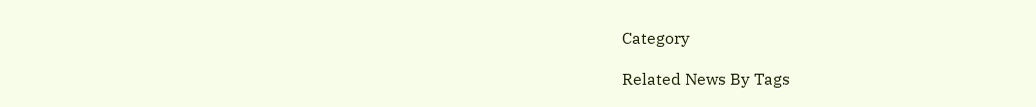Category

Related News By Tags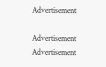Advertisement

Advertisement
Advertisement